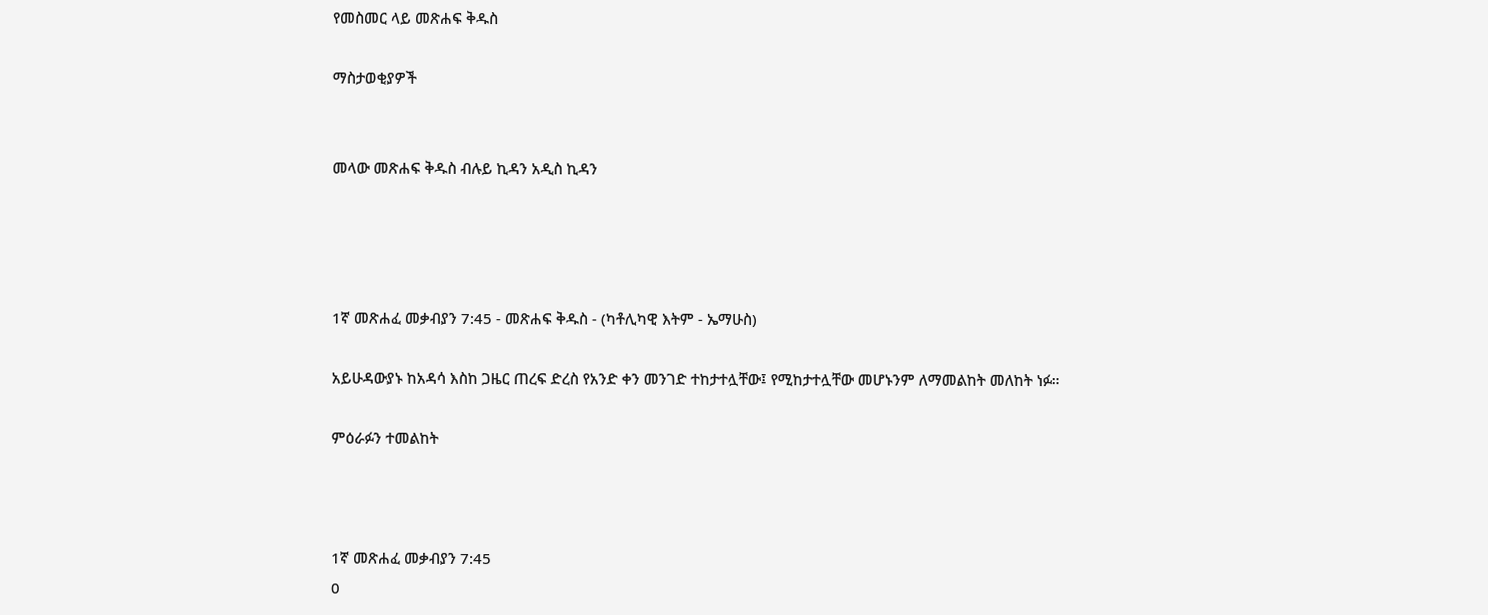የመስመር ላይ መጽሐፍ ቅዱስ

ማስታወቂያዎች


መላው መጽሐፍ ቅዱስ ብሉይ ኪዳን አዲስ ኪዳን




1ኛ መጽሐፈ መቃብያን 7:45 - መጽሐፍ ቅዱስ - (ካቶሊካዊ እትም - ኤማሁስ)

አይሁዳውያኑ ከአዳሳ እስከ ጋዜር ጠረፍ ድረስ የአንድ ቀን መንገድ ተከታተሏቸው፤ የሚከታተሏቸው መሆኑንም ለማመልከት መለከት ነፉ።

ምዕራፉን ተመልከት



1ኛ መጽሐፈ መቃብያን 7:45
0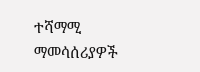ተሻማሚ ማመሳሰሪያዎች